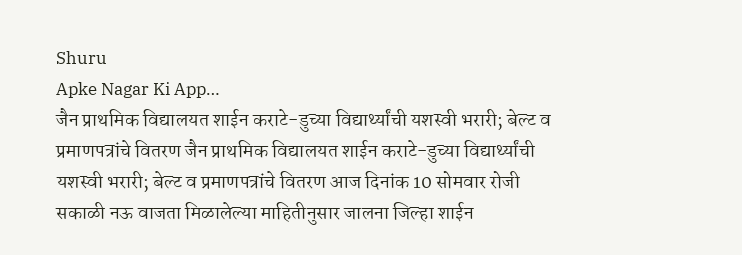Shuru
Apke Nagar Ki App…
जैन प्राथमिक विद्यालयत शाईन कराटे-डुच्या विद्यार्थ्यांची यशस्वी भरारी; बेल्ट व प्रमाणपत्रांचे वितरण जैन प्राथमिक विद्यालयत शाईन कराटे-डुच्या विद्यार्थ्यांची यशस्वी भरारी; बेल्ट व प्रमाणपत्रांचे वितरण आज दिनांक 10 सोमवार रोजी सकाळी नऊ वाजता मिळालेल्या माहितीनुसार जालना जिल्हा शाईन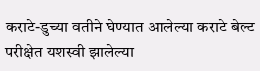कराटे-डुच्या वतीने घेण्यात आलेल्या कराटे बेल्ट परीक्षेत यशस्वी झालेल्या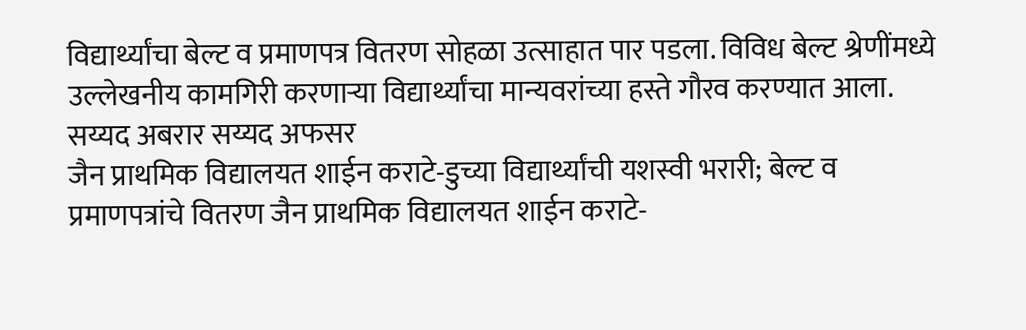विद्यार्थ्यांचा बेल्ट व प्रमाणपत्र वितरण सोहळा उत्साहात पार पडला. विविध बेल्ट श्रेणींमध्ये उल्लेखनीय कामगिरी करणाऱ्या विद्यार्थ्यांचा मान्यवरांच्या हस्ते गौरव करण्यात आला.
सय्यद अबरार सय्यद अफसर
जैन प्राथमिक विद्यालयत शाईन कराटे-डुच्या विद्यार्थ्यांची यशस्वी भरारी; बेल्ट व प्रमाणपत्रांचे वितरण जैन प्राथमिक विद्यालयत शाईन कराटे-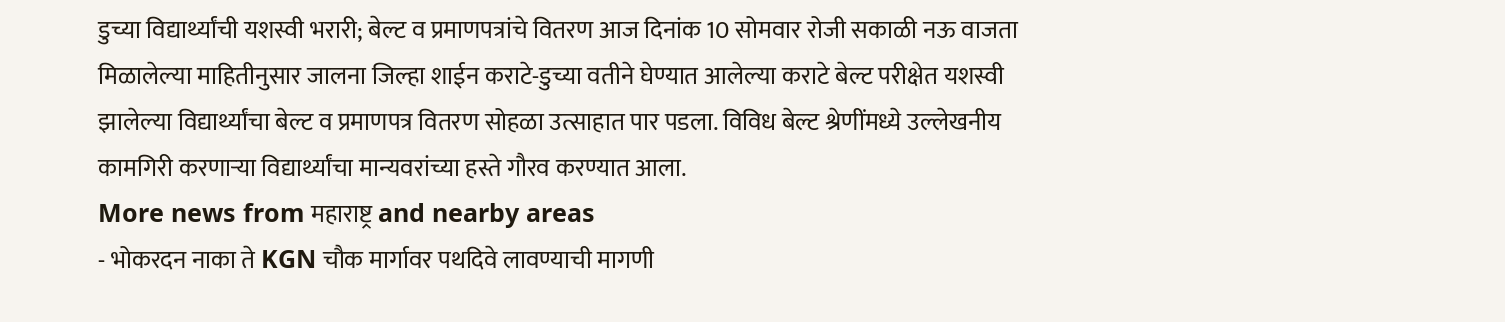डुच्या विद्यार्थ्यांची यशस्वी भरारी; बेल्ट व प्रमाणपत्रांचे वितरण आज दिनांक 10 सोमवार रोजी सकाळी नऊ वाजता मिळालेल्या माहितीनुसार जालना जिल्हा शाईन कराटे-डुच्या वतीने घेण्यात आलेल्या कराटे बेल्ट परीक्षेत यशस्वी झालेल्या विद्यार्थ्यांचा बेल्ट व प्रमाणपत्र वितरण सोहळा उत्साहात पार पडला. विविध बेल्ट श्रेणींमध्ये उल्लेखनीय कामगिरी करणाऱ्या विद्यार्थ्यांचा मान्यवरांच्या हस्ते गौरव करण्यात आला.
More news from महाराष्ट्र and nearby areas
- भोकरदन नाका ते KGN चौक मार्गावर पथदिवे लावण्याची मागणी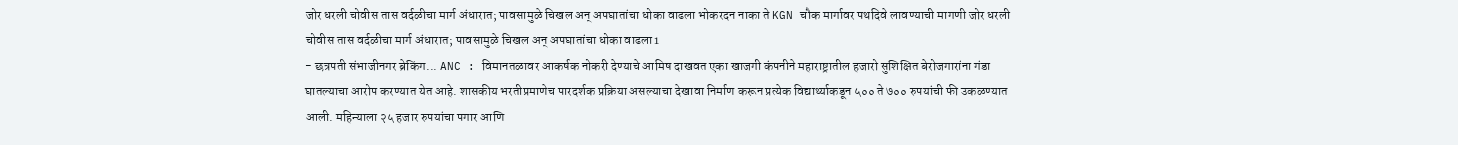जोर धरली चोवीस तास वर्दळीचा मार्ग अंधारात; पावसामुळे चिखल अन् अपघातांचा धोका वाढला भोकरदन नाका ते KGN चौक मार्गावर पथदिवे लावण्याची मागणी जोर धरली चोवीस तास वर्दळीचा मार्ग अंधारात; पावसामुळे चिखल अन् अपघातांचा धोका वाढला1
- छत्रपती संभाजीनगर ब्रेकिंग... ANC : विमानतळावर आकर्षक नोकरी देण्याचे आमिष दाखवत एका खाजगी कंपनीने महाराष्ट्रातील हजारो सुशिक्षित बेरोजगारांना गंडा घातल्याचा आरोप करण्यात येत आहे. शासकीय भरतीप्रमाणेच पारदर्शक प्रक्रिया असल्याचा देखावा निर्माण करून प्रत्येक विद्यार्थ्याकडून ५०० ते ७०० रुपयांची फी उकळण्यात आली. महिन्याला २५ हजार रुपयांचा पगार आणि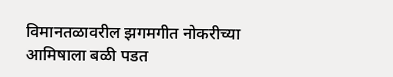विमानतळावरील झगमगीत नोकरीच्या आमिषाला बळी पडत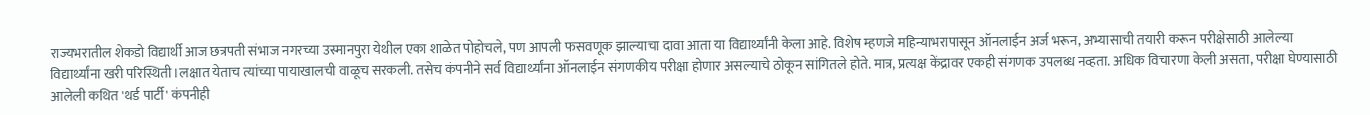राज्यभरातील शेकडो विद्यार्थी आज छत्रपती संभाज नगरच्या उस्मानपुरा येथील एका शाळेत पोहोचले, पण आपली फसवणूक झाल्याचा दावा आता या विद्यार्थ्यांनी केला आहे. विशेष म्हणजे महिन्याभरापासून ऑनलाईन अर्ज भरून, अभ्यासाची तयारी करून परीक्षेसाठी आलेल्या विद्यार्थ्यांना खरी परिस्थिती।लक्षात येताच त्यांच्या पायाखालची वाळूच सरकली. तसेच कंपनीने सर्व विद्यार्थ्यांना ऑनलाईन संगणकीय परीक्षा होणार असल्याचे ठोकून सांगितले होते. मात्र, प्रत्यक्ष केंद्रावर एकही संगणक उपलब्ध नव्हता. अधिक विचारणा केली असता, परीक्षा घेण्यासाठी आलेली कथित 'थर्ड पार्टी' कंपनीही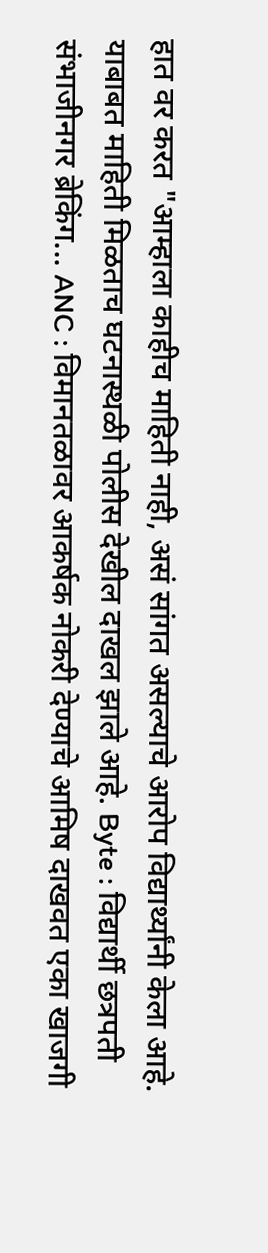हात वर करत "आम्हाला काहीच माहिती नाही, असं सांगत असल्याचे आरोप विद्यार्थ्यांनी केला आहे. याबाबत माहिती मिळताच घटनास्थळी पोलीस देखील दाखल झाले आहे. Byte : विद्यार्थी छत्रपती संभाजीनगर ब्रेकिंग... ANC : विमानतळावर आकर्षक नोकरी देण्याचे आमिष दाखवत एका खाजगी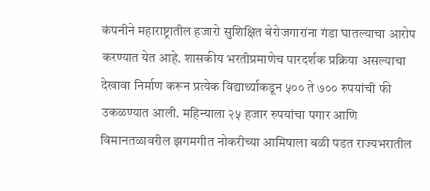कंपनीने महाराष्ट्रातील हजारो सुशिक्षित बेरोजगारांना गंडा घातल्याचा आरोप करण्यात येत आहे. शासकीय भरतीप्रमाणेच पारदर्शक प्रक्रिया असल्याचा देखावा निर्माण करून प्रत्येक विद्यार्थ्याकडून ५०० ते ७०० रुपयांची फी उकळण्यात आली. महिन्याला २५ हजार रुपयांचा पगार आणि विमानतळावरील झगमगीत नोकरीच्या आमिषाला बळी पडत राज्यभरातील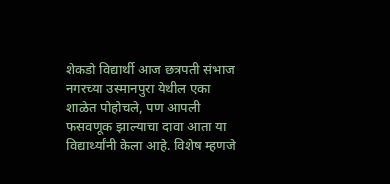शेकडो विद्यार्थी आज छत्रपती संभाज नगरच्या उस्मानपुरा येथील एका शाळेत पोहोचले, पण आपली फसवणूक झाल्याचा दावा आता या विद्यार्थ्यांनी केला आहे. विशेष म्हणजे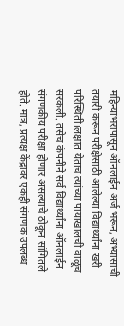महिन्याभरापासून ऑनलाईन अर्ज भरून, अभ्यासाची तयारी करून परीक्षेसाठी आलेल्या विद्यार्थ्यांना खरी परिस्थिती।लक्षात येताच त्यांच्या पायाखालची वाळूच सरकली. तसेच कंपनीने सर्व विद्यार्थ्यांना ऑनलाईन संगणकीय परीक्षा होणार असल्याचे ठोकून सांगितले होते. मात्र, प्रत्यक्ष केंद्रावर एकही संगणक उपलब्ध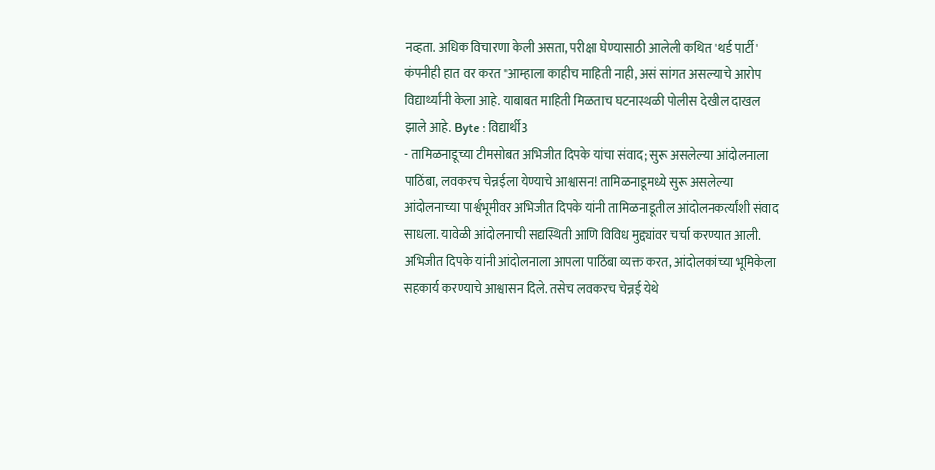नव्हता. अधिक विचारणा केली असता, परीक्षा घेण्यासाठी आलेली कथित 'थर्ड पार्टी' कंपनीही हात वर करत "आम्हाला काहीच माहिती नाही, असं सांगत असल्याचे आरोप विद्यार्थ्यांनी केला आहे. याबाबत माहिती मिळताच घटनास्थळी पोलीस देखील दाखल झाले आहे. Byte : विद्यार्थी3
- तामिळनाडूच्या टीमसोबत अभिजीत दिपके यांचा संवाद; सुरू असलेल्या आंदोलनाला पाठिंबा, लवकरच चेन्नईला येण्याचे आश्वासन! तामिळनाडूमध्ये सुरू असलेल्या आंदोलनाच्या पार्श्वभूमीवर अभिजीत दिपके यांनी तामिळनाडूतील आंदोलनकर्त्यांशी संवाद साधला. यावेळी आंदोलनाची सद्यस्थिती आणि विविध मुद्द्यांवर चर्चा करण्यात आली. अभिजीत दिपके यांनी आंदोलनाला आपला पाठिंबा व्यक्त करत, आंदोलकांच्या भूमिकेला सहकार्य करण्याचे आश्वासन दिले. तसेच लवकरच चेन्नई येथे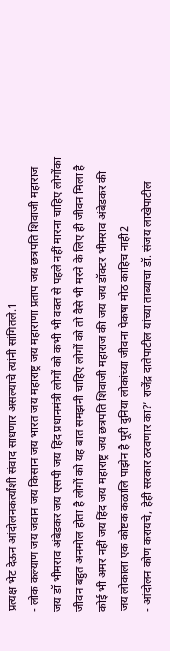प्रत्यक्ष भेट देऊन आंदोलनकर्त्यांशी संवाद साधणार असल्याचे त्यांनी सांगितले.1
- लोक कल्याण जय जवान जय किसान जय भारत जय महाराष्ट्र जय महाराणा प्रताप जय छत्रपति शिवाजी महाराज जय डॉ भीमराव अंबेडकर जय एसपी जय हिंद प्रधानमंत्री लोगों को कभी भी वक्त से पहले नहीं मारना चाहिए लोगोंका जीवन बहुत अनमोल होता है लोगों को यह बात समझनी चाहिए लोगों को तो वैसे भी मरने के लिए ही जीवन मिला है कोई भी अमर नहीं जय हिंद जय महाराष्ट्र जय छत्रपति शिवाजी महाराज की जय जय डॉक्टर भीमराव अंबेडकर की जय लोकाला एक कोष्टक कळालि पाझेन है पूरी दुनिया लोकांच्या जीवना पेकषा मोठ काहिच नाही2
- आंदोलन कोण करायचे, हेही सरकार ठरवणार का?’ राजेंद्र दातेपाटील यांच्या ताब्याचा डॉ. संजय लाखेपाटील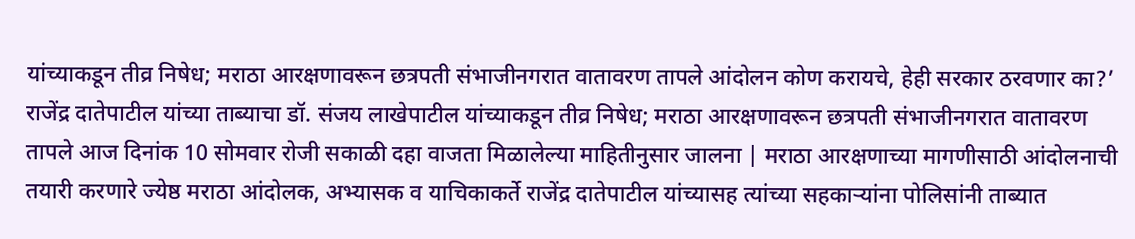यांच्याकडून तीव्र निषेध; मराठा आरक्षणावरून छत्रपती संभाजीनगरात वातावरण तापले आंदोलन कोण करायचे, हेही सरकार ठरवणार का?’ राजेंद्र दातेपाटील यांच्या ताब्याचा डॉ. संजय लाखेपाटील यांच्याकडून तीव्र निषेध; मराठा आरक्षणावरून छत्रपती संभाजीनगरात वातावरण तापले आज दिनांक 10 सोमवार रोजी सकाळी दहा वाजता मिळालेल्या माहितीनुसार जालना | मराठा आरक्षणाच्या मागणीसाठी आंदोलनाची तयारी करणारे ज्येष्ठ मराठा आंदोलक, अभ्यासक व याचिकाकर्ते राजेंद्र दातेपाटील यांच्यासह त्यांच्या सहकाऱ्यांना पोलिसांनी ताब्यात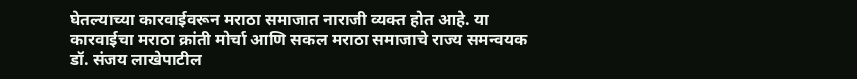घेतल्याच्या कारवाईवरून मराठा समाजात नाराजी व्यक्त होत आहे. या कारवाईचा मराठा क्रांती मोर्चा आणि सकल मराठा समाजाचे राज्य समन्वयक डॉ. संजय लाखेपाटील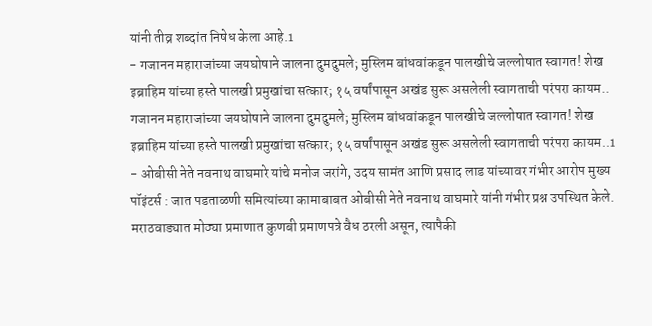यांनी तीव्र शब्दांत निषेध केला आहे.1
- गजानन महाराजांच्या जयघोषाने जालना दुमदुमले; मुस्लिम बांधवांकडून पालखीचे जल्लोषात स्वागत! शेख इब्राहिम यांच्या हस्ते पालखी प्रमुखांचा सत्कार; १५ वर्षांपासून अखंड सुरू असलेली स्वागताची परंपरा कायम.. गजानन महाराजांच्या जयघोषाने जालना दुमदुमले; मुस्लिम बांधवांकडून पालखीचे जल्लोषात स्वागत! शेख इब्राहिम यांच्या हस्ते पालखी प्रमुखांचा सत्कार; १५ वर्षांपासून अखंड सुरू असलेली स्वागताची परंपरा कायम..1
- ओबीसी नेते नवनाथ वाघमारे यांचे मनोज जरांगे, उदय सामंत आणि प्रसाद लाड यांच्यावर गंभीर आरोप मुख्य पॉइंटर्स : जात पडताळणी समित्यांच्या कामाबाबत ओबीसी नेते नवनाथ वाघमारे यांनी गंभीर प्रश्न उपस्थित केले. मराठवाड्यात मोठ्या प्रमाणात कुणबी प्रमाणपत्रे वैध ठरली असून, त्यापैकी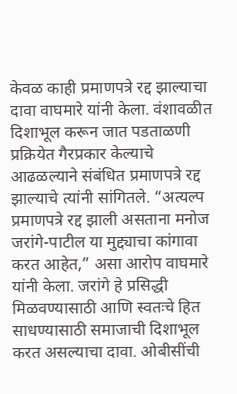केवळ काही प्रमाणपत्रे रद्द झाल्याचा दावा वाघमारे यांनी केला. वंशावळीत दिशाभूल करून जात पडताळणी प्रक्रियेत गैरप्रकार केल्याचे आढळल्याने संबंधित प्रमाणपत्रे रद्द झाल्याचे त्यांनी सांगितले. “अत्यल्प प्रमाणपत्रे रद्द झाली असताना मनोज जरांगे-पाटील या मुद्द्याचा कांगावा करत आहेत,” असा आरोप वाघमारे यांनी केला. जरांगे हे प्रसिद्धी मिळवण्यासाठी आणि स्वतःचे हित साधण्यासाठी समाजाची दिशाभूल करत असल्याचा दावा. ओबीसींची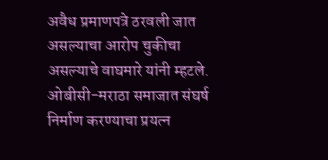अवैध प्रमाणपत्रे ठरवली जात असल्याचा आरोप चुकीचा असल्याचे वाघमारे यांनी म्हटले. ओबीसी-मराठा समाजात संघर्ष निर्माण करण्याचा प्रयत्न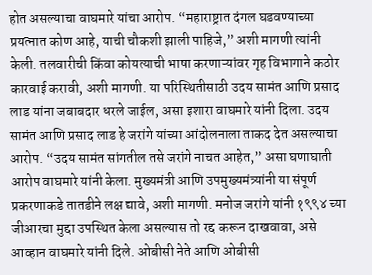होत असल्याचा वाघमारे यांचा आरोप. “महाराष्ट्रात दंगल घडवण्याच्या प्रयत्नात कोण आहे, याची चौकशी झाली पाहिजे,” अशी मागणी त्यांनी केली. तलवारीची किंवा कोयत्याची भाषा करणाऱ्यांवर गृह विभागाने कठोर कारवाई करावी, अशी मागणी. या परिस्थितीसाठी उदय सामंत आणि प्रसाद लाड यांना जबाबदार धरले जाईल, असा इशारा वाघमारे यांनी दिला. उदय सामंत आणि प्रसाद लाड हे जरांगे यांच्या आंदोलनाला ताकद देत असल्याचा आरोप. “उदय सामंत सांगतील तसे जरांगे नाचत आहेत,” असा घणाघाती आरोप वाघमारे यांनी केला. मुख्यमंत्री आणि उपमुख्यमंत्र्यांनी या संपूर्ण प्रकरणाकडे तातडीने लक्ष द्यावे, अशी मागणी. मनोज जरांगे यांनी १९९४ च्या जीआरचा मुद्दा उपस्थित केला असल्यास तो रद्द करून दाखवावा, असे आव्हान वाघमारे यांनी दिले. ओबीसी नेते आणि ओबीसी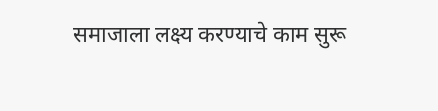समाजाला लक्ष्य करण्याचे काम सुरू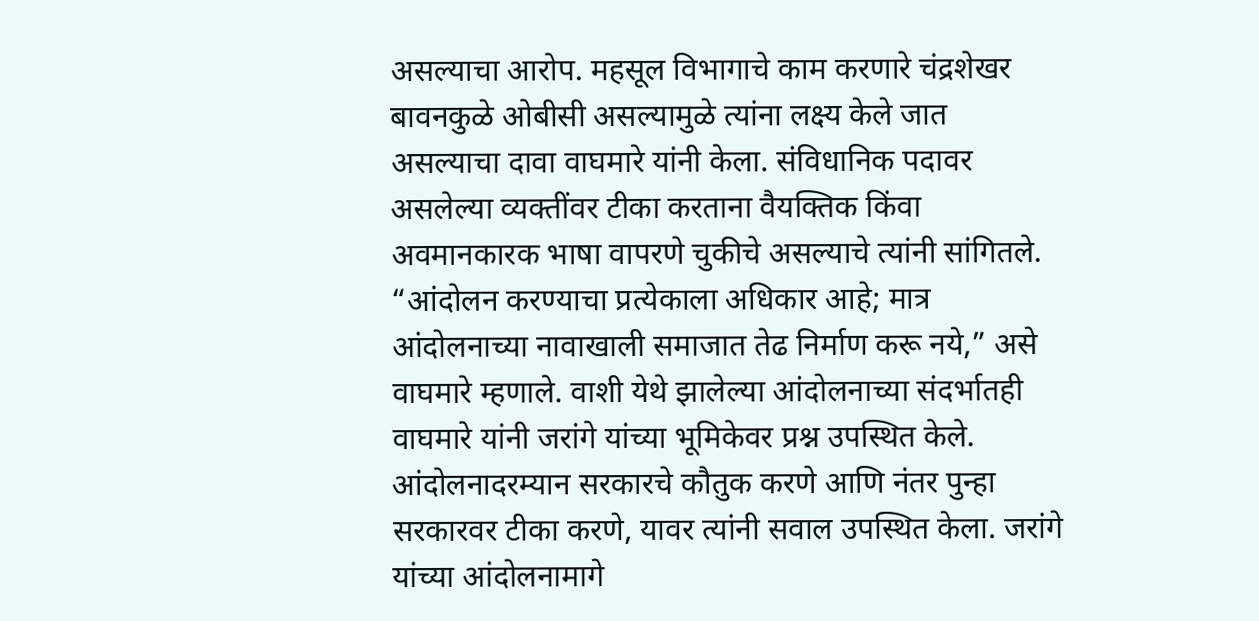असल्याचा आरोप. महसूल विभागाचे काम करणारे चंद्रशेखर बावनकुळे ओबीसी असल्यामुळे त्यांना लक्ष्य केले जात असल्याचा दावा वाघमारे यांनी केला. संविधानिक पदावर असलेल्या व्यक्तींवर टीका करताना वैयक्तिक किंवा अवमानकारक भाषा वापरणे चुकीचे असल्याचे त्यांनी सांगितले. “आंदोलन करण्याचा प्रत्येकाला अधिकार आहे; मात्र आंदोलनाच्या नावाखाली समाजात तेढ निर्माण करू नये,” असे वाघमारे म्हणाले. वाशी येथे झालेल्या आंदोलनाच्या संदर्भातही वाघमारे यांनी जरांगे यांच्या भूमिकेवर प्रश्न उपस्थित केले. आंदोलनादरम्यान सरकारचे कौतुक करणे आणि नंतर पुन्हा सरकारवर टीका करणे, यावर त्यांनी सवाल उपस्थित केला. जरांगे यांच्या आंदोलनामागे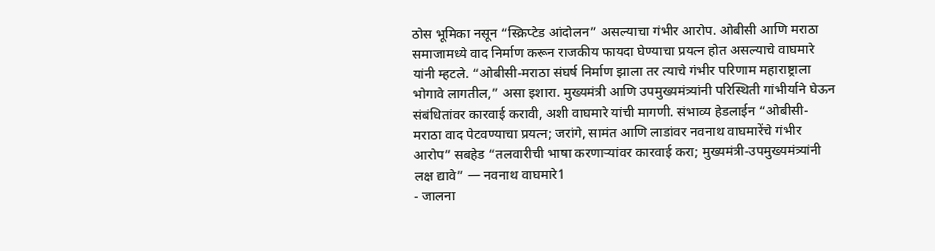ठोस भूमिका नसून “स्क्रिप्टेड आंदोलन” असल्याचा गंभीर आरोप. ओबीसी आणि मराठा समाजामध्ये वाद निर्माण करून राजकीय फायदा घेण्याचा प्रयत्न होत असल्याचे वाघमारे यांनी म्हटले. “ओबीसी-मराठा संघर्ष निर्माण झाला तर त्याचे गंभीर परिणाम महाराष्ट्राला भोगावे लागतील,” असा इशारा. मुख्यमंत्री आणि उपमुख्यमंत्र्यांनी परिस्थिती गांभीर्याने घेऊन संबंधितांवर कारवाई करावी, अशी वाघमारे यांची मागणी. संभाव्य हेडलाईन “ओबीसी-मराठा वाद पेटवण्याचा प्रयत्न; जरांगे, सामंत आणि लाडांवर नवनाथ वाघमारेंचे गंभीर आरोप” सबहेड “तलवारीची भाषा करणाऱ्यांवर कारवाई करा; मुख्यमंत्री-उपमुख्यमंत्र्यांनी लक्ष द्यावे” — नवनाथ वाघमारे1
- जालना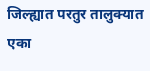जिल्ह्यात परतुर तालुक्यात एका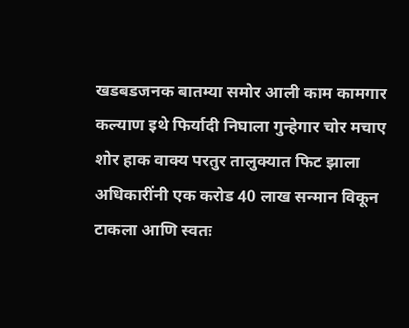खडबडजनक बातम्या समोर आली काम कामगार कल्याण इथे फिर्यादी निघाला गुन्हेगार चोर मचाए शोर हाक वाक्य परतुर तालुक्यात फिट झाला अधिकारींनी एक करोड 40 लाख सन्मान विकून टाकला आणि स्वतः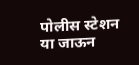पोलीस स्टेशन या जाऊन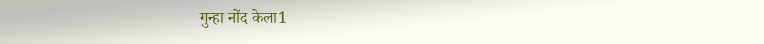गुन्हा नोंद केला1